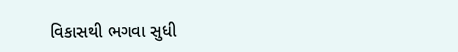વિકાસથી ભગવા સુધી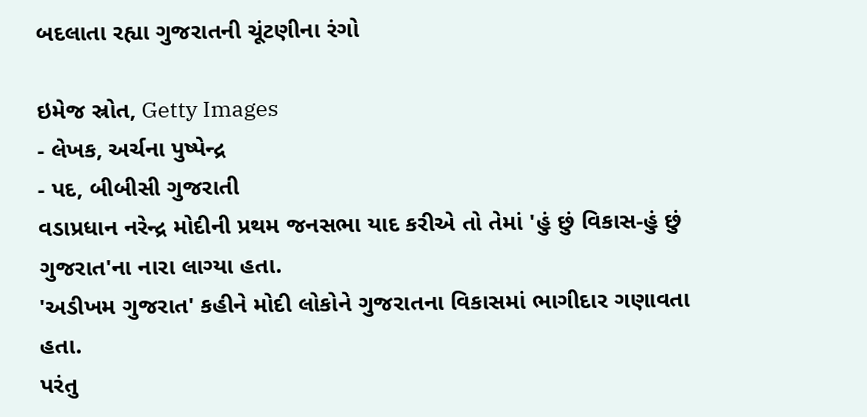બદલાતા રહ્યા ગુજરાતની ચૂંટણીના રંગો

ઇમેજ સ્રોત, Getty Images
- લેખક, અર્ચના પુષ્પેન્દ્ર
- પદ, બીબીસી ગુજરાતી
વડાપ્રધાન નરેન્દ્ર મોદીની પ્રથમ જનસભા યાદ કરીએ તો તેમાં 'હું છું વિકાસ-હું છું ગુજરાત'ના નારા લાગ્યા હતા.
'અડીખમ ગુજરાત' કહીને મોદી લોકોને ગુજરાતના વિકાસમાં ભાગીદાર ગણાવતા હતા.
પરંતુ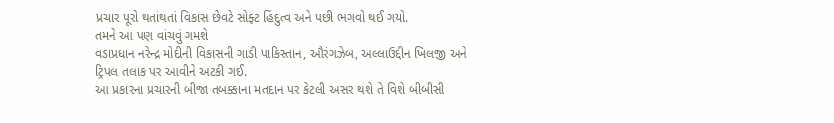પ્રચાર પૂરો થતાંથતાં વિકાસ છેવટે સોફ્ટ હિંદુત્વ અને પછી ભગવો થઈ ગયો.
તમને આ પણ વાંચવું ગમશે
વડાપ્રધાન નરેન્દ્ર મોદીની વિકાસની ગાડી પાકિસ્તાન, ઔરંગઝેબ, અલ્લાઉદ્દીન ખિલજી અને ટ્રિપલ તલાક પર આવીને અટકી ગઈ.
આ પ્રકારના પ્રચારની બીજા તબક્કાના મતદાન પર કેટલી અસર થશે તે વિશે બીબીસી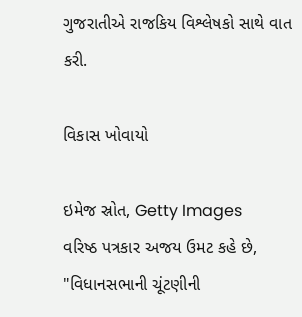ગુજરાતીએ રાજકિય વિશ્લેષકો સાથે વાત કરી.

વિકાસ ખોવાયો

ઇમેજ સ્રોત, Getty Images
વરિષ્ઠ પત્રકાર અજય ઉમટ કહે છે, "વિધાનસભાની ચૂંટણીની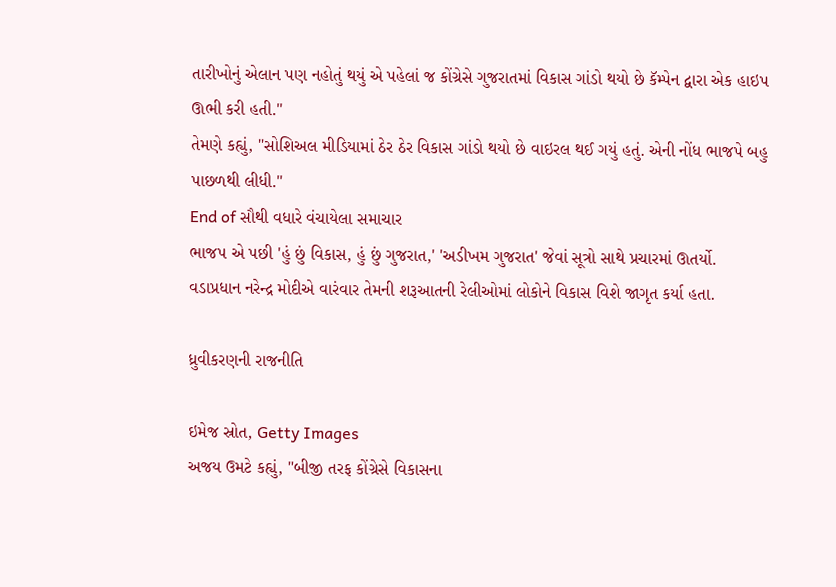તારીખોનું એલાન પણ નહોતું થયું એ પહેલાં જ કોંગ્રેસે ગુજરાતમાં વિકાસ ગાંડો થયો છે કૅમ્પેન દ્વારા એક હાઇપ ઊભી કરી હતી."
તેમણે કહ્યું, "સોશિઅલ મીડિયામાં ઠેર ઠેર વિકાસ ગાંડો થયો છે વાઇરલ થઈ ગયું હતું. એની નોંધ ભાજપે બહુ પાછળથી લીધી."
End of સૌથી વધારે વંચાયેલા સમાચાર
ભાજપ એ પછી 'હું છું વિકાસ, હું છું ગુજરાત,' 'અડીખમ ગુજરાત' જેવાં સૂત્રો સાથે પ્રચારમાં ઊતર્યો.
વડાપ્રધાન નરેન્દ્ર મોદીએ વારંવાર તેમની શરૂઆતની રેલીઓમાં લોકોને વિકાસ વિશે જાગૃત કર્યા હતા.

ધ્રુવીકરણની રાજનીતિ

ઇમેજ સ્રોત, Getty Images
અજય ઉમટે કહ્યું, "બીજી તરફ કોંગ્રેસે વિકાસના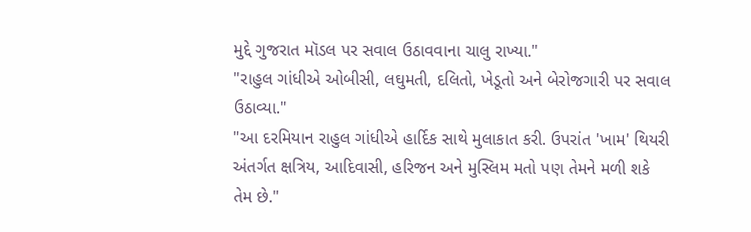મુદ્દે ગુજરાત મૉડલ પર સવાલ ઉઠાવવાના ચાલુ રાખ્યા."
"રાહુલ ગાંધીએ ઓબીસી, લઘુમતી, દલિતો, ખેડૂતો અને બેરોજગારી પર સવાલ ઉઠાવ્યા."
"આ દરમિયાન રાહુલ ગાંધીએ હાર્દિક સાથે મુલાકાત કરી. ઉપરાંત 'ખામ' થિયરી અંતર્ગત ક્ષત્રિય, આદિવાસી, હરિજન અને મુસ્લિમ મતો પણ તેમને મળી શકે તેમ છે."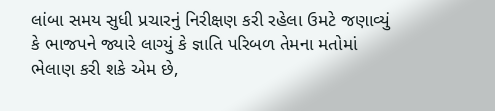લાંબા સમય સુધી પ્રચારનું નિરીક્ષણ કરી રહેલા ઉમટે જણાવ્યું કે ભાજપને જ્યારે લાગ્યું કે જ્ઞાતિ પરિબળ તેમના મતોમાં ભેલાણ કરી શકે એમ છે,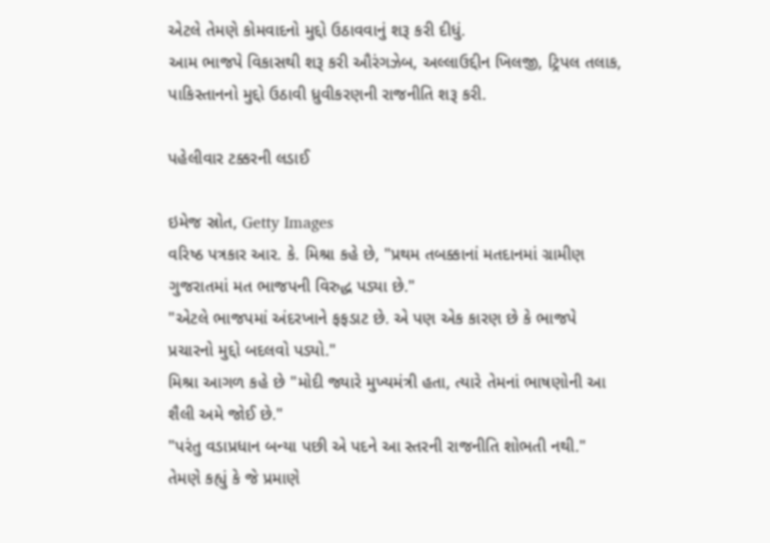એટલે તેમણે કોમવાદનો મુદ્દો ઉઠાવવાનું શરૂ કરી દીધું.
આમ ભાજપે વિકાસથી શરૂ કરી ઔરંગઝેબ, અલ્લાઉદ્દીન ખિલજી, ટ્રિપલ તલાક, પાકિસ્તાનનો મુદ્દો ઉઠાવી ધ્રુવીકરણની રાજનીતિ શરૂ કરી.

પહેલીવાર ટક્કરની લડાઈ

ઇમેજ સ્રોત, Getty Images
વરિષ્ઠ પત્રકાર આર. કે. મિશ્રા કહે છે, "પ્રથમ તબક્કાનાં મતદાનમાં ગ્રામીણ ગુજરાતમાં મત ભાજપની વિરુદ્ધ પડ્યા છે."
"એટલે ભાજપમાં અંદરખાને ફફડાટ છે. એ પણ એક કારણ છે કે ભાજપે પ્રચારનો મુદ્દો બદલવો પડ્યો."
મિશ્રા આગળ કહે છે "મોદી જ્યારે મુખ્યમંત્રી હતા, ત્યારે તેમનાં ભાષણોની આ શૈલી અમે જોઈ છે."
"પરંતુ વડાપ્રધાન બન્યા પછી એ પદને આ સ્તરની રાજનીતિ શોભતી નથી."
તેમણે કહ્યું કે જે પ્રમાણે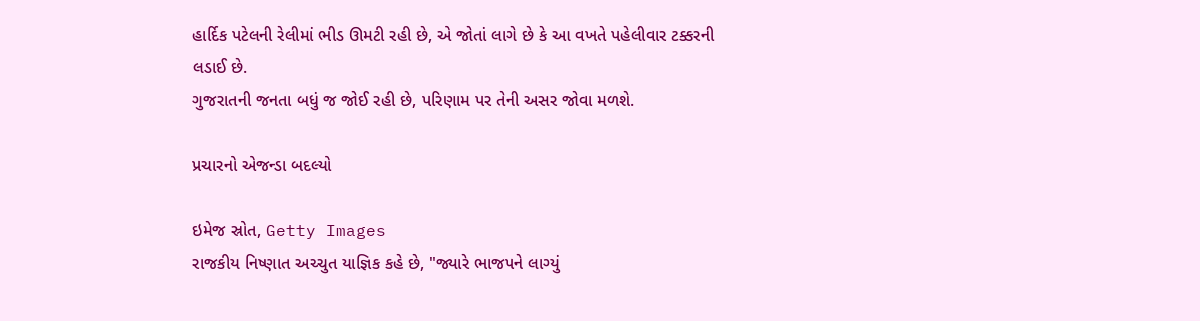હાર્દિક પટેલની રેલીમાં ભીડ ઊમટી રહી છે, એ જોતાં લાગે છે કે આ વખતે પહેલીવાર ટક્કરની લડાઈ છે.
ગુજરાતની જનતા બધું જ જોઈ રહી છે, પરિણામ પર તેની અસર જોવા મળશે.

પ્રચારનો એજન્ડા બદલ્યો

ઇમેજ સ્રોત, Getty Images
રાજકીય નિષ્ણાત અચ્ચુત યાજ્ઞિક કહે છે, "જ્યારે ભાજપને લાગ્યું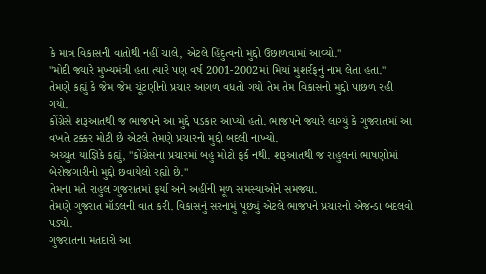કે માત્ર વિકાસની વાતોથી નહીં ચાલે, એટલે હિંદુત્વનો મુદ્દો ઉછાળવામાં આવ્યો."
"મોદી જ્યારે મુખ્યમંત્રી હતા ત્યારે પણ વર્ષ 2001-2002માં મિયાં મુશર્રફનું નામ લેતા હતા."
તેમણે કહ્યું કે જેમ જેમ ચૂંટણીનો પ્રચાર આગળ વધતો ગયો તેમ તેમ વિકાસનો મુદ્દો પાછળ રહી ગયો.
કોંગ્રેસે શરૂઆતથી જ ભાજપને આ મુદ્દે પડકાર આપ્યો હતો. ભાજપને જ્યારે લાગ્યું કે ગુજરાતમાં આ વખતે ટક્કર મોટી છે એટલે તેમણે પ્રચારનો મુદ્દો બદલી નાખ્યો.
અચ્ચુત યાજ્ઞિકે કહ્યું, "કોંગ્રેસના પ્રચારમાં બહુ મોટો ફર્ક નથી. શરૂઆતથી જ રાહુલનાં ભાષણોમાં બેરોજગારીનો મુદ્દો છવાયેલો રહ્યો છે."
તેમના મતે રાહુલ ગુજરાતમાં ફર્યા અને અહીંની મૂળ સમસ્યાઓને સમજ્યા.
તેમણે ગુજરાત મૉડલની વાત કરી. વિકાસનું સરનામું પૂછ્યું એટલે ભાજપને પ્રચારનો એજન્ડા બદલવો પડ્યો.
ગુજરાતના મતદારો આ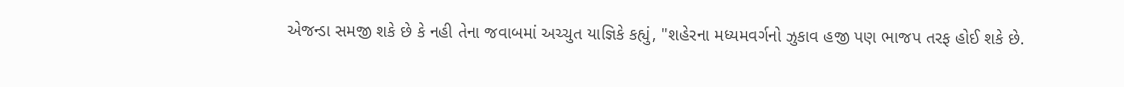એજન્ડા સમજી શકે છે કે નહી તેના જવાબમાં અચ્ચુત યાજ્ઞિકે કહ્યું, "શહેરના મધ્યમવર્ગનો ઝુકાવ હજી પણ ભાજપ તરફ હોઈ શકે છે.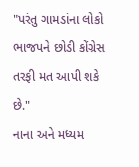"પરંતુ ગામડાંના લોકો ભાજપને છોડી કોંગ્રેસ તરફી મત આપી શકે છે."
નાના અને મધ્યમ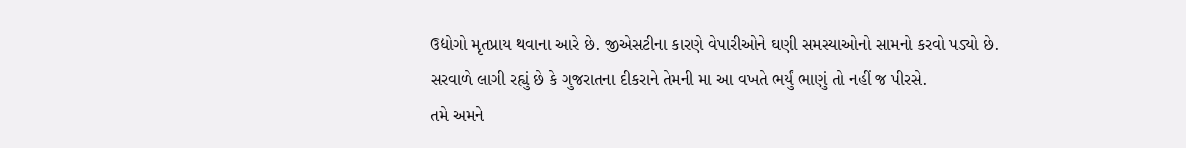ઉદ્યોગો મૃતપ્રાય થવાના આરે છે. જીએસટીના કારણે વેપારીઓને ઘણી સમસ્યાઓનો સામનો કરવો પડ્યો છે.
સરવાળે લાગી રહ્યું છે કે ગુજરાતના દીકરાને તેમની મા આ વખતે ભર્યું ભાણું તો નહીં જ પીરસે.
તમે અમને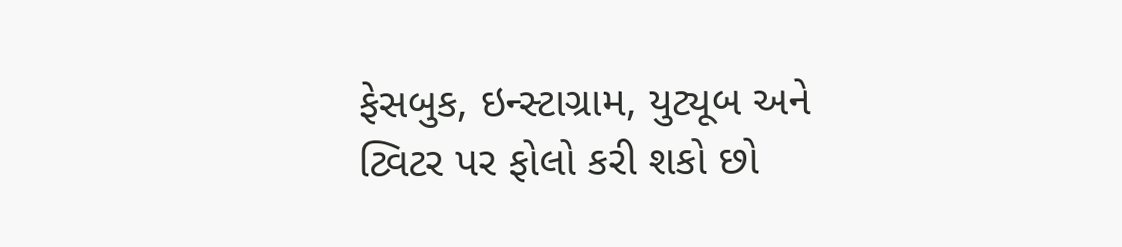ફેસબુક, ઇન્સ્ટાગ્રામ, યુટ્યૂબ અને ટ્વિટર પર ફોલો કરી શકો છો